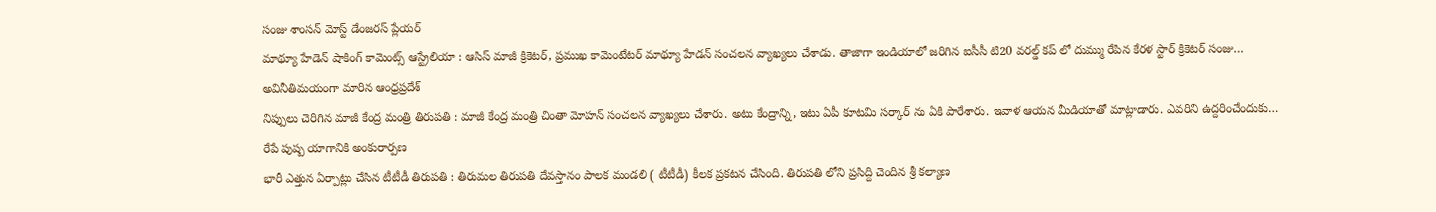సంజు శాంసన్ మోస్ట్ డేంజరస్ ప్లేయర్
మాథ్యూ హేడెన్ షాకింగ్ కామెంట్స్ ఆస్ట్రేలియా : ఆసిస్ మాజీ క్రికెటర్, ప్రముఖ కామెంటేటర్ మాథ్యూ హేడన్ సంచలన వ్యాఖ్యలు చేశాడు. తాజాగా ఇండియాలో జరిగిన ఐసీసీ టి20 వరల్డ్ కప్ లో దుమ్ము రేపిన కేరళ స్టార్ క్రికెటర్ సంజు…
అవినీతిమయంగా మారిన ఆంధ్రప్రదేశ్
నిప్పులు చెరిగిన మాజీ కేంద్ర మంత్రి తిరుపతి : మాజీ కేంద్ర మంత్రి చింతా మోహన్ సంచలన వ్యాఖ్యలు చేశారు. అటు కేంద్రాన్ని, ఇటు ఏపీ కూటమి సర్కార్ ను ఏకి పారేశారు. ఇవాళ ఆయన మీడియాతో మాట్లాడారు. ఎవరిని ఉద్దరించేందుకు…
రేపే పుష్ప యాగానికి అంకురార్పణ
భారీ ఎత్తున ఏర్పాట్లు చేసిన టీటీడీ తిరుపతి : తిరుమల తిరుపతి దేవస్తానం పాలక మండలి ( టీటీడీ) కీలక ప్రకటన చేసింది. తిరుపతి లోని ప్రసిద్ది చెందిన శ్రీ కల్యాణ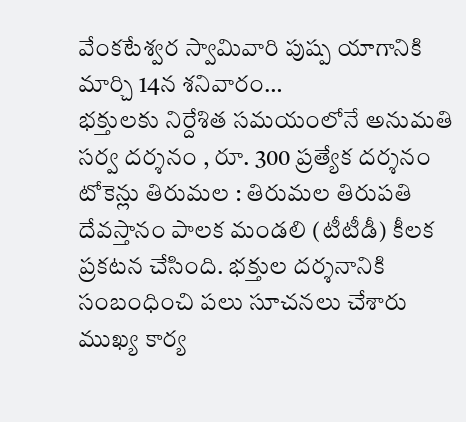వేంకటేశ్వర స్వామివారి పుష్ప యాగానికి మార్చి 14న శనివారం…
భక్తులకు నిర్దేశిత సమయంలోనే అనుమతి
సర్వ దర్శనం , రూ. 300 ప్రత్యేక దర్శనం టోకెన్లు తిరుమల : తిరుమల తిరుపతి దేవస్తానం పాలక మండలి (టీటీడీ) కీలక ప్రకటన చేసింది. భక్తుల దర్శనానికి సంబంధించి పలు సూచనలు చేశారు ముఖ్య కార్య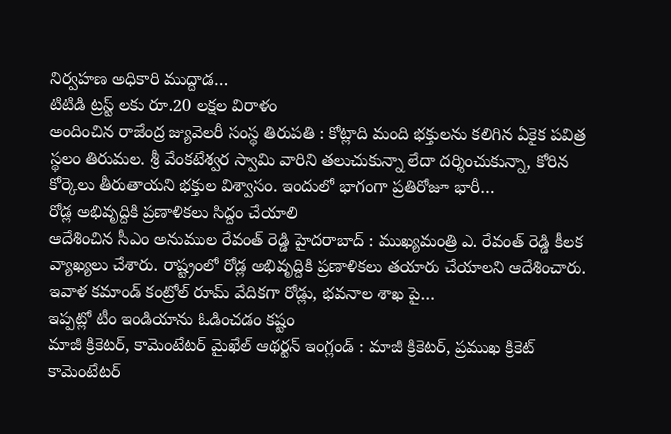నిర్వహణ అధికారి ముద్దాడ…
టిటిడి ట్రస్ట్ లకు రూ.20 లక్షల విరాళం
అందించిన రాజేంద్ర జ్యువెలరీ సంస్థ తిరుపతి : కోట్లాది మంది భక్తులను కలిగిన ఏకైక పవిత్ర స్థలం తిరుమల. శ్రీ వేంకటేశ్వర స్వామి వారిని తలుచుకున్నా లేదా దర్శించుకున్నా, కోరిన కోర్కెలు తీరుతాయని భక్తుల విశ్వాసం. ఇందులో భాగంగా ప్రతిరోజూ భారీ…
రోడ్ల అభివృద్దికి ప్రణాళికలు సిద్దం చేయాలి
ఆదేశించిన సీఎం అనుముల రేవంత్ రెడ్డి హైదరాబాద్ : ముఖ్యమంత్రి ఎ. రేవంత్ రెడ్డి కీలక వ్యాఖ్యలు చేశారు. రాష్ట్రంలో రోడ్ల అభివృద్దికి ప్రణాళికలు తయారు చేయాలని ఆదేశించారు. ఇవాళ కమాండ్ కంట్రోల్ రూమ్ వేదికగా రోడ్లు, భవనాల శాఖ పై…
ఇప్పట్లో టీం ఇండియాను ఓడించడం కష్టం
మాజీ క్రికెటర్, కామెంటేటర్ మైఖేల్ ఆథర్టన్ ఇంగ్లండ్ : మాజీ క్రికెటర్, ప్రముఖ క్రికెట్ కామెంటేటర్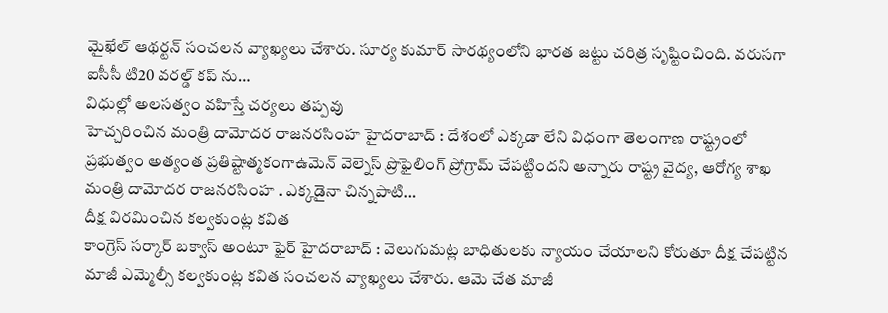మైఖేల్ ఆథర్టన్ సంచలన వ్యాఖ్యలు చేశారు. సూర్య కుమార్ సారథ్యంలోని భారత జట్టు చరిత్ర సృష్టించింది. వరుసగా ఐసీసీ టి20 వరల్డ్ కప్ ను…
విధుల్లో అలసత్వం వహిస్తే చర్యలు తప్పవు
హెచ్చరించిన మంత్రి దామోదర రాజనరసింహ హైదరాబాద్ : దేశంలో ఎక్కడా లేని విధంగా తెలంగాణ రాష్ట్రంలో ప్రభుత్వం అత్యంత ప్రతిష్టాత్మకంగాఉమెన్ వెల్నెస్ ప్రొఫైలింగ్ ప్రోగ్రామ్ చేపట్టిందని అన్నారు రాష్ట్ర వైద్య, ఆరోగ్య శాఖ మంత్రి దామోదర రాజనరసింహ . ఎక్కడైనా చిన్నపాటి…
దీక్ష విరమించిన కల్వకుంట్ల కవిత
కాంగ్రెస్ సర్కార్ బక్వాస్ అంటూ ఫైర్ హైదరాబాద్ : వెలుగుమట్ల బాధితులకు న్యాయం చేయాలని కోరుతూ దీక్ష చేపట్టిన మాజీ ఎమ్మెల్సీ కల్వకుంట్ల కవిత సంచలన వ్యాఖ్యలు చేశారు. ఆమె చేత మాజీ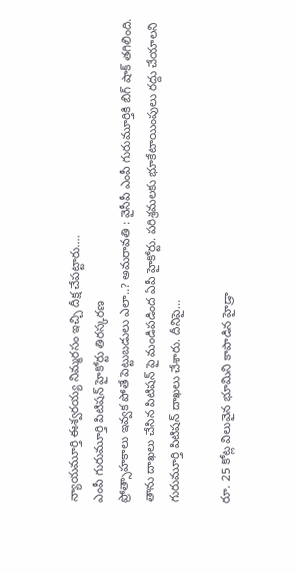న్యాయమూర్తి ఈశ్వరయ్య నిమ్మరసం ఇచ్చి దీక్ష చేపట్టారు.…
ఎంపీ గురుమూర్తి పిటిషన్ హైకోర్టు తిరస్కరణ
ప్రోత్సాహకాలు ఇవ్వక పోతే పెట్టుబడులు ఎలా..? అమరావతి : వైసీపీ ఎంపీ గురుమూర్తికి బిగ్ షాక్ తగిలింది. తాను దాఖలు చేసిన పిటిషన్ పై మండిపడింద ఏపీ హైకోర్టు. పరిశ్రమలకు భూకేటాయింపులు రద్దు చేయాలని గురుమూర్తి పిటిషన్ దాఖలు చేశారు. దీనిపై…

రూ. 25 కోట్ల విలువైన భూమిని కాపాడిన హైడ్రా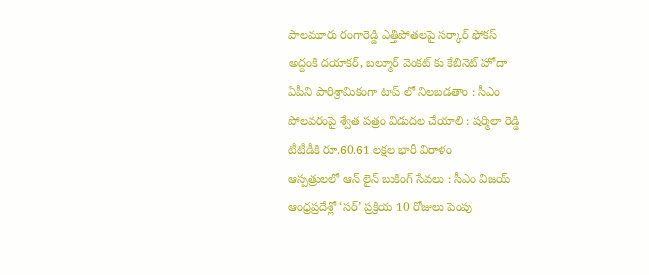పాలమూరు రంగారెడ్డి ఎత్తిపోతలపై సర్కార్ ఫోకస్
అద్దంకి దయాకర్, బల్మూర్ వెంకట్ కు కేబినెట్ హోదా
ఏపీని పారిశ్రామికంగా టాప్ లో నిలబడతాం : సీఎం
పోలవరంపై శ్వేత పత్రం విడుదల చేయాలి : షర్మిలా రెడ్డి
టీటీడీకి రూ.60.61 లక్షల భారీ విరాళం
ఆస్పత్రులలో ఆన్ లైన్ బుకింగ్ సేవలు : సీఎం విజయ్
ఆంధ్రప్రదేశ్లో ‘సర్’ ప్రక్రియ 10 రోజులు పెంపు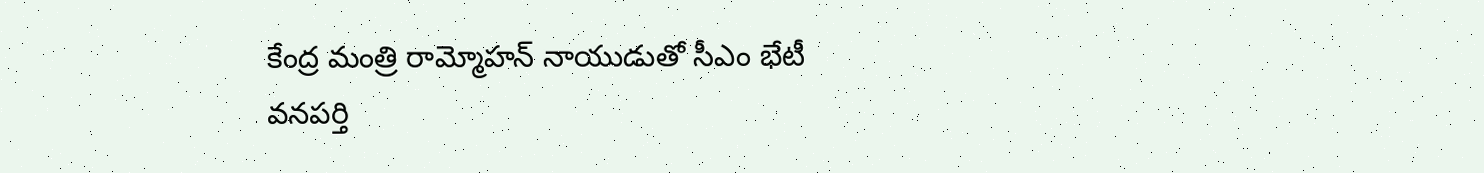కేంద్ర మంత్రి రామ్మోహన్ నాయుడుతో సీఎం భేటీ
వనపర్తి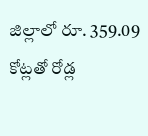జిల్లాలో రూ. 359.09 కోట్లతో రోడ్ల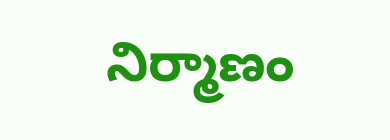నిర్మాణం